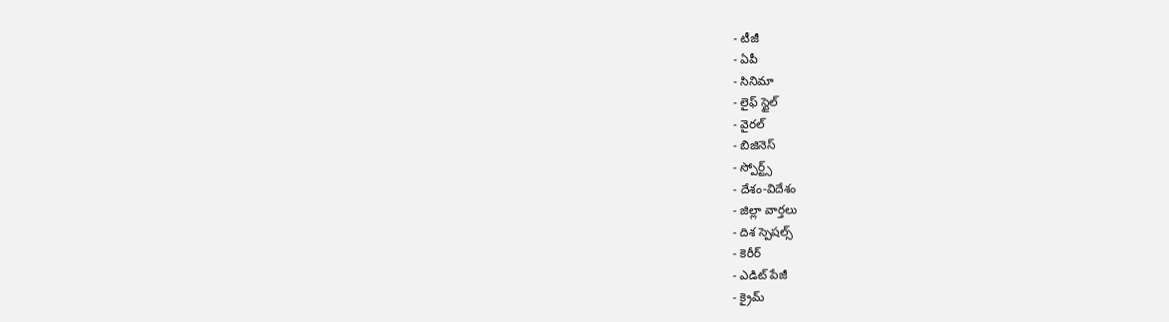- టీజీ
- ఏపీ
- సినిమా
- లైఫ్ స్టైల్
- వైరల్
- బిజినెస్
- స్పోర్ట్స్
- దేశం-విదేశం
- జిల్లా వార్తలు
- దిశ స్పెషల్స్
- కెరీర్
- ఎడిట్ పేజీ
- క్రైమ్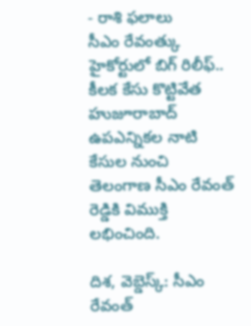- రాశి ఫలాలు
సీఎం రేవంత్కు హైకోర్టులో బిగ్ రిలీఫ్.. కీలక కేసు కొట్టివేత
హుజూరాబాద్ ఉపఎన్నికల నాటి కేసుల నుంచి తెలంగాణ సీఎం రేవంత్ రెడ్డికి విముక్తి లభించింది.

దిశ, వెబ్డెస్క్: సీఎం రేవంత్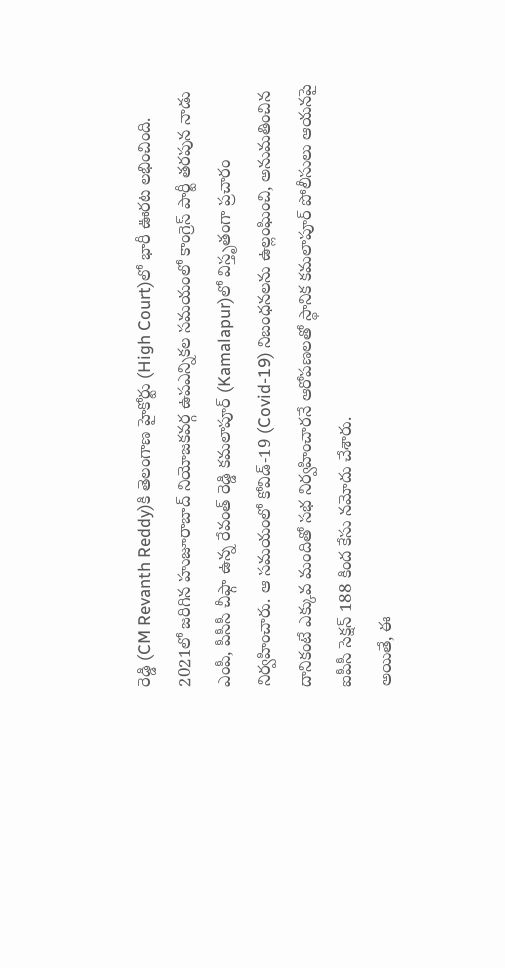రెడ్డి (CM Revanth Reddy)కి తెలంగాణ హైకోర్టు (High Court)లో భారీ ఊరట లభించింది. 2021లో జరిగిన హుజూరాబాద్ నియోజకవర్గ ఉపఎన్నికల సమయంలో కాంగ్రెస్ పార్టీ తరపున నాడు ఎంపీ, పీసీసీ చీఫ్గా ఉన్న రేవంత్ రెడ్డి కమలాపూర్ (Kamalapur)లో విస్తృతంగా ప్రచారం నిర్వహించారు. ఆ సమయంలో కోవిడ్-19 (Covid-19) నిబంధనలను ఉల్లంఘించి, అనుమతించిన దానికంటే ఎక్కువ మందితో సభ నిర్వహించారనే ఆరోపణలతో స్థానిక కమలాపూర్ పోలీసులు ఆయనపై ఐపీసీ సెక్షన్ 188 కింద కేసు నమోదు చేశారు.
అయితే, ఈ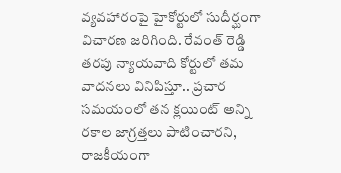వ్యవహారంపై హైకోర్టులో సుదీర్ఘంగా విచారణ జరిగింది. రేవంత్ రెడ్డి తరపు న్యాయవాది కోర్టులో తమ వాదనలు వినిపిస్తూ.. ప్రచార సమయంలో తన క్లయింట్ అన్ని రకాల జాగ్రత్తలు పాటించారని, రాజకీయంగా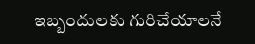ఇబ్బందులకు గురిచేయాలనే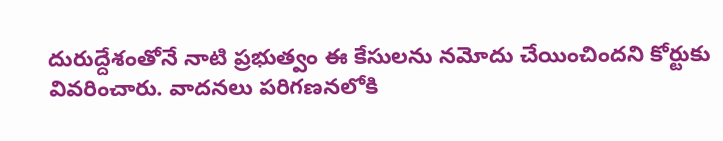దురుద్దేశంతోనే నాటి ప్రభుత్వం ఈ కేసులను నమోదు చేయించిందని కోర్టుకు వివరించారు. వాదనలు పరిగణనలోకి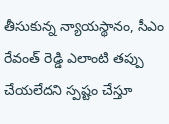తీసుకున్న న్యాయస్థానం, సీఎం రేవంత్ రెడ్డి ఎలాంటి తప్పు చేయలేదని స్పష్టం చేస్తూ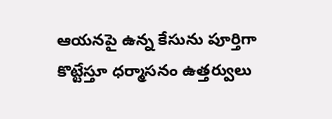ఆయనపై ఉన్న కేసును పూర్తిగా కొట్టేస్తూ ధర్మాసనం ఉత్తర్వులు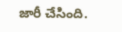జారీ చేసింది.